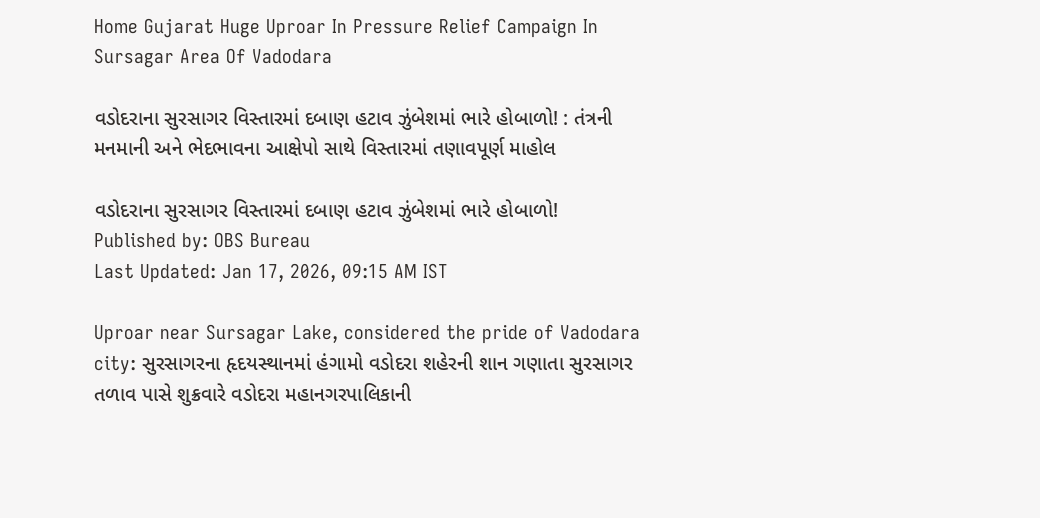Home Gujarat Huge Uproar In Pressure Relief Campaign In Sursagar Area Of Vadodara

વડોદરાના સુરસાગર વિસ્તારમાં દબાણ હટાવ ઝુંબેશમાં ભારે હોબાળો! : તંત્રની મનમાની અને ભેદભાવના આક્ષેપો સાથે વિસ્તારમાં તણાવપૂર્ણ માહોલ

વડોદરાના સુરસાગર વિસ્તારમાં દબાણ હટાવ ઝુંબેશમાં ભારે હોબાળો!
Published by: OBS Bureau
Last Updated: Jan 17, 2026, 09:15 AM IST

Uproar near Sursagar Lake, considered the pride of Vadodara city: સુરસાગરના હૃદયસ્થાનમાં હંગામો વડોદરા શહેરની શાન ગણાતા સુરસાગર તળાવ પાસે શુક્રવારે વડોદરા મહાનગરપાલિકાની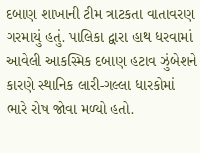દબાણ શાખાની ટીમ ત્રાટકતા વાતાવરણ ગરમાયું હતું. પાલિકા દ્વારા હાથ ધરવામાં આવેલી આકસ્મિક દબાણ હટાવ ઝુંબેશને કારણે સ્થાનિક લારી-ગલ્લા ધારકોમાં ભારે રોષ જોવા મળ્યો હતો.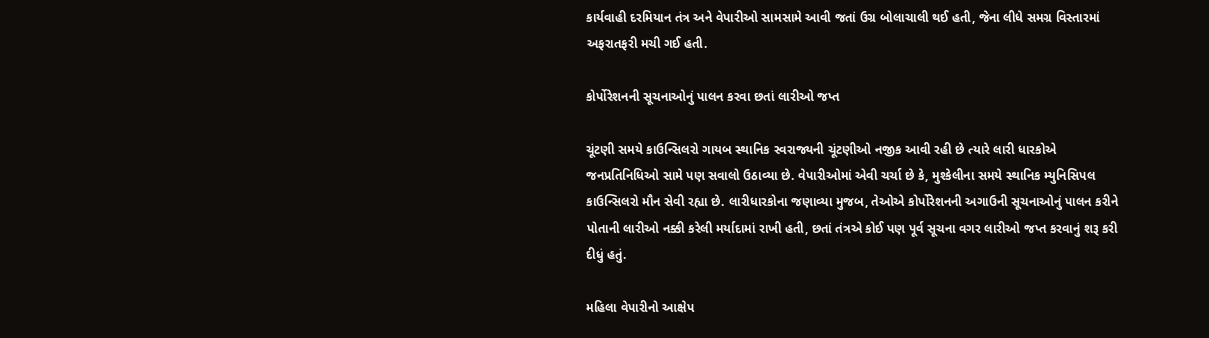કાર્યવાહી દરમિયાન તંત્ર અને વેપારીઓ સામસામે આવી જતાં ઉગ્ર બોલાચાલી થઈ હતી, જેના લીધે સમગ્ર વિસ્તારમાં અફરાતફરી મચી ગઈ હતી.

કોર્પોરેશનની સૂચનાઓનું પાલન કરવા છતાં લારીઓ જપ્ત

ચૂંટણી સમયે કાઉન્સિલરો ગાયબ સ્થાનિક સ્વરાજ્યની ચૂંટણીઓ નજીક આવી રહી છે ત્યારે લારી ધારકોએ જનપ્રતિનિધિઓ સામે પણ સવાલો ઉઠાવ્યા છે. વેપારીઓમાં એવી ચર્ચા છે કે, મુશ્કેલીના સમયે સ્થાનિક મ્યુનિસિપલ કાઉન્સિલરો મૌન સેવી રહ્યા છે. લારીધારકોના જણાવ્યા મુજબ, તેઓએ કોર્પોરેશનની અગાઉની સૂચનાઓનું પાલન કરીને પોતાની લારીઓ નક્કી કરેલી મર્યાદામાં રાખી હતી, છતાં તંત્રએ કોઈ પણ પૂર્વ સૂચના વગર લારીઓ જપ્ત કરવાનું શરૂ કરી દીધું હતું.

મહિલા વેપારીનો આક્ષેપ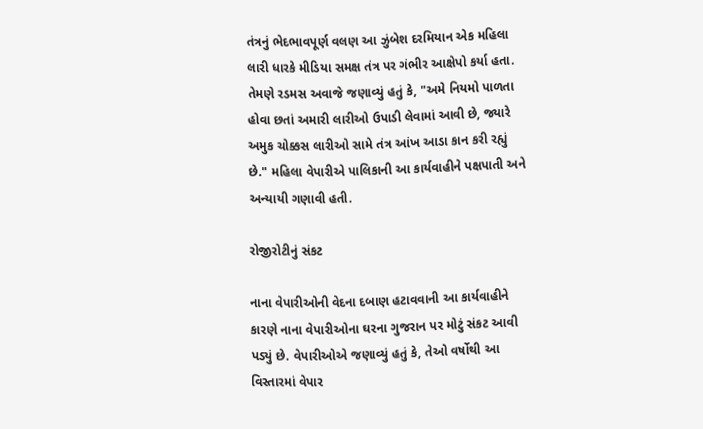તંત્રનું ભેદભાવપૂર્ણ વલણ આ ઝુંબેશ દરમિયાન એક મહિલા લારી ધારકે મીડિયા સમક્ષ તંત્ર પર ગંભીર આક્ષેપો કર્યા હતા. તેમણે રડમસ અવાજે જણાવ્યું હતું કે, "અમે નિયમો પાળતા હોવા છતાં અમારી લારીઓ ઉપાડી લેવામાં આવી છે, જ્યારે અમુક ચોક્કસ લારીઓ સામે તંત્ર આંખ આડા કાન કરી રહ્યું છે." મહિલા વેપારીએ પાલિકાની આ કાર્યવાહીને પક્ષપાતી અને અન્યાયી ગણાવી હતી.

રોજીરોટીનું સંકટ

નાના વેપારીઓની વેદના દબાણ હટાવવાની આ કાર્યવાહીને કારણે નાના વેપારીઓના ઘરના ગુજરાન પર મોટું સંકટ આવી પડ્યું છે. વેપારીઓએ જણાવ્યું હતું કે, તેઓ વર્ષોથી આ વિસ્તારમાં વેપાર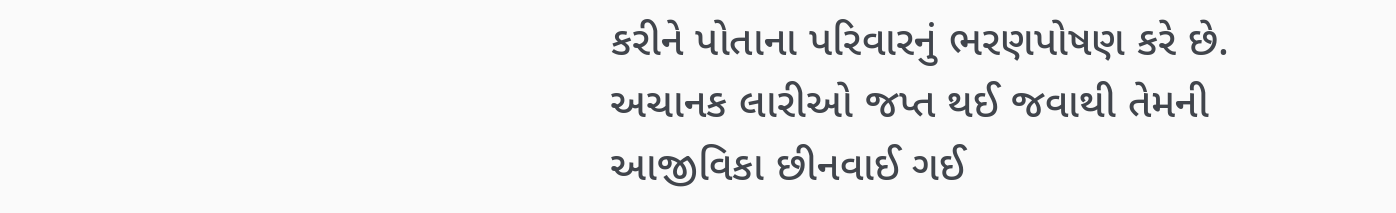કરીને પોતાના પરિવારનું ભરણપોષણ કરે છે. અચાનક લારીઓ જપ્ત થઈ જવાથી તેમની આજીવિકા છીનવાઈ ગઈ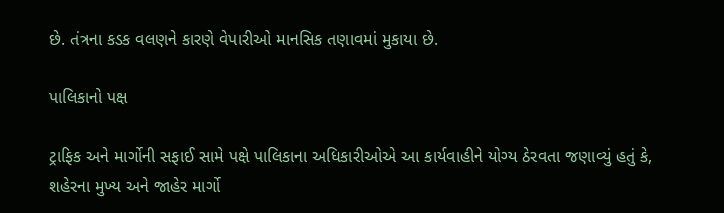છે. તંત્રના કડક વલણને કારણે વેપારીઓ માનસિક તણાવમાં મુકાયા છે.

પાલિકાનો પક્ષ

ટ્રાફિક અને માર્ગોની સફાઈ સામે પક્ષે પાલિકાના અધિકારીઓએ આ કાર્યવાહીને યોગ્ય ઠેરવતા જણાવ્યું હતું કે, શહેરના મુખ્ય અને જાહેર માર્ગો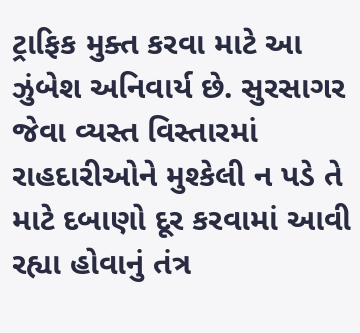ટ્રાફિક મુક્ત કરવા માટે આ ઝુંબેશ અનિવાર્ય છે. સુરસાગર જેવા વ્યસ્ત વિસ્તારમાં રાહદારીઓને મુશ્કેલી ન પડે તે માટે દબાણો દૂર કરવામાં આવી રહ્યા હોવાનું તંત્ર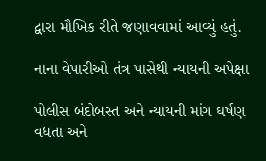દ્વારા મૌખિક રીતે જણાવવામાં આવ્યું હતું.

નાના વેપારીઓ તંત્ર પાસેથી ન્યાયની અપેક્ષા

પોલીસ બંદોબસ્ત અને ન્યાયની માંગ ઘર્ષણ વધતા અને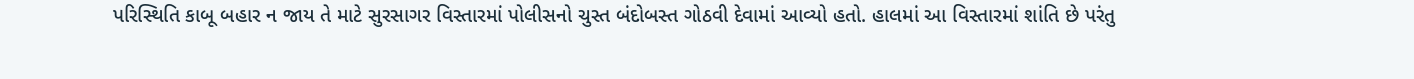પરિસ્થિતિ કાબૂ બહાર ન જાય તે માટે સુરસાગર વિસ્તારમાં પોલીસનો ચુસ્ત બંદોબસ્ત ગોઠવી દેવામાં આવ્યો હતો. હાલમાં આ વિસ્તારમાં શાંતિ છે પરંતુ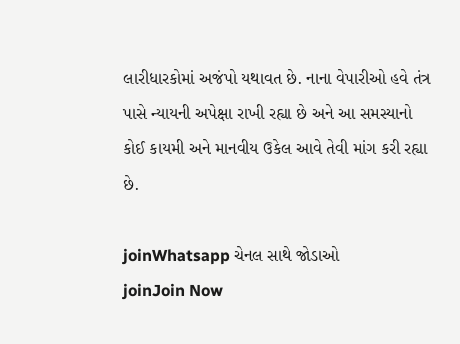લારીધારકોમાં અજંપો યથાવત છે. નાના વેપારીઓ હવે તંત્ર પાસે ન્યાયની અપેક્ષા રાખી રહ્યા છે અને આ સમસ્યાનો કોઈ કાયમી અને માનવીય ઉકેલ આવે તેવી માંગ કરી રહ્યા છે.

joinWhatsapp ચેનલ સાથે જોડાઓ
joinJoin Now